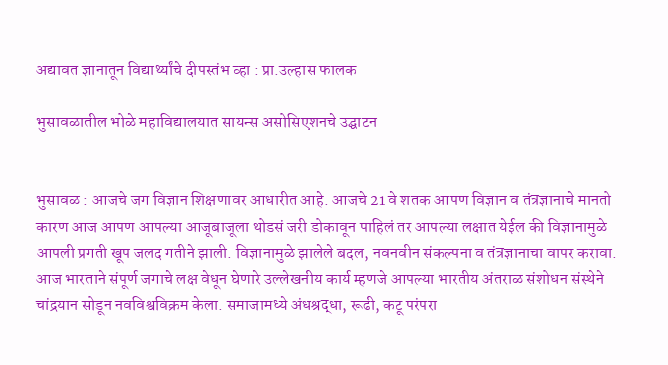अद्यावत ज्ञानातून विद्यार्थ्यांचे दीपस्तंभ व्हा : प्रा.उल्हास फालक

भुसावळातील भोळे महाविद्यालयात सायन्स असोसिएशनचे उद्घाटन


भुसावळ : आजचे जग विज्ञान शिक्षणावर आधारीत आहे. आजचे 21 वे शतक आपण विज्ञान व तंत्रज्ञानाचे मानतो कारण आज आपण आपल्या आजूबाजूला थोडसं जरी डोकावून पाहिलं तर आपल्या लक्षात येईल की विज्ञानामुळे आपली प्रगती खूप जलद गतीने झाली. विज्ञानामुळे झालेले बदल, नवनवीन संकल्पना व तंत्रज्ञानाचा वापर करावा. आज भारताने संपूर्ण जगाचे लक्ष वेधून घेणारे उल्लेखनीय कार्य म्हणजे आपल्या भारतीय अंतराळ संशोधन संस्थेने चांद्रयान सोडून नवविश्वविक्रम केला. समाजामध्ये अंधश्रद्धा, रूढी, कटू परंपरा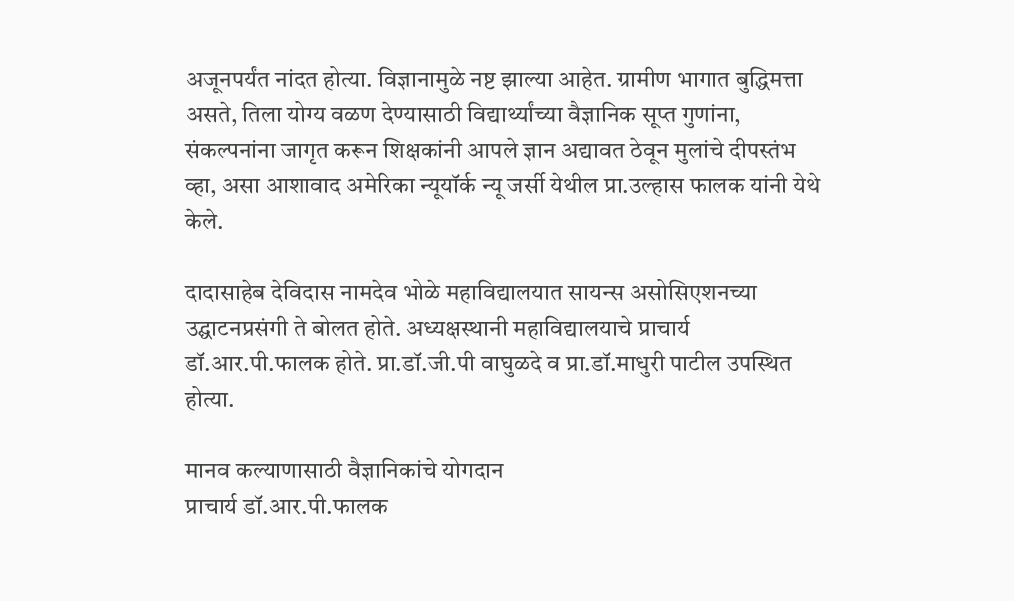अजूनपर्यंत नांदत होत्या. विज्ञानामुळे नष्ट झाल्या आहेत. ग्रामीण भागात बुद्धिमत्ता असते, तिला योग्य वळण देण्यासाठी विद्यार्थ्यांच्या वैज्ञानिक सूप्त गुणांना, संकल्पनांना जागृत करून शिक्षकांनी आपले ज्ञान अद्यावत ठेवून मुलांचे दीपस्तंभ व्हा, असा आशावाद अमेरिका न्यूयॉर्क न्यू जर्सी येथील प्रा.उल्हास फालक यांनी येथे केले.

दादासाहेब देविदास नामदेव भोळे महाविद्यालयात सायन्स असोसिएशनच्या उद्घाटनप्रसंगी ते बोलत होते. अध्यक्षस्थानी महाविद्यालयाचे प्राचार्य डॉ.आर.पी.फालक होते. प्रा.डॉ.जी.पी वाघुळदे व प्रा.डॉ.माधुरी पाटील उपस्थित होत्या.

मानव कल्याणासाठी वैज्ञानिकांचे योगदान
प्राचार्य डॉ.आर.पी.फालक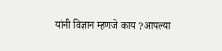यांनी विज्ञान म्हणजे काय ?आपल्या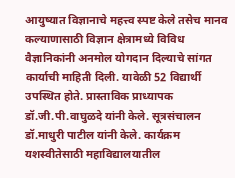आयुष्यात विज्ञानाचे महत्त्व स्पष्ट केले तसेच मानव कल्याणासाठी विज्ञान क्षेत्रामध्ये विविध वैज्ञानिकांनी अनमोल योगदान दिल्याचे सांगत कार्याची माहिती दिली. यावेळी 52 विद्यार्थी उपस्थित होते. प्रास्ताविक प्राध्यापक डॉ.जी.पी.वाघुळदे यांनी केले. सूत्रसंचालन डॉ.माधुरी पाटील यांनी केले. कार्यक्रम यशस्वीतेसाठी महाविद्यालयातील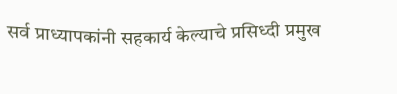सर्व प्राध्यापकांनी सहकार्य केल्याचे प्रसिध्दी प्रमुख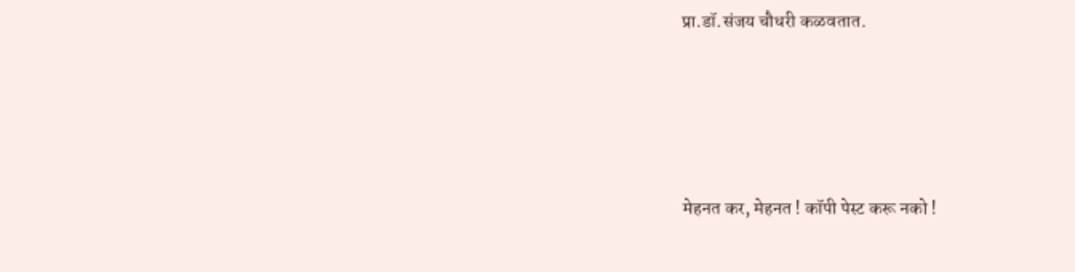प्रा.डॉ.संजय चौधरी कळवतात.




मेहनत कर, मेहनत ! कॉपी पेस्ट करू नको !